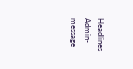Headlines
Admin-message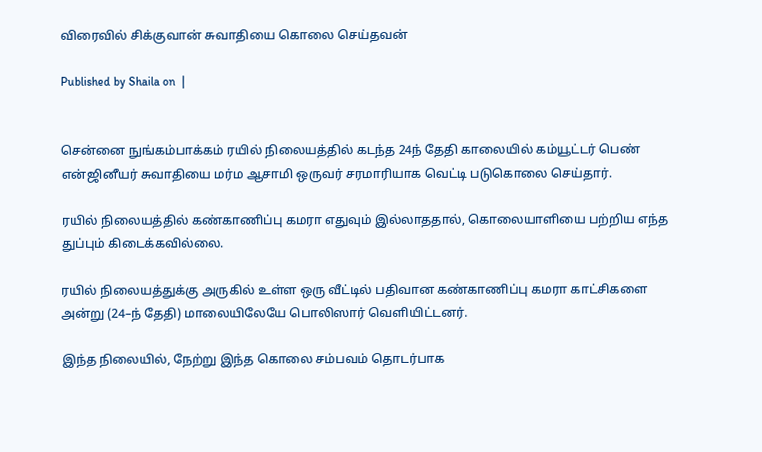விரைவில் சிக்குவான் சுவாதியை கொலை செய்தவன்

Published by Shaila on  |


சென்னை நுங்கம்பாக்கம் ரயில் நிலையத்தில் கடந்த 24ந் தேதி காலையில் கம்யூட்டர் பெண் என்ஜினீயர் சுவாதியை மர்ம ஆசாமி ஒருவர் சரமாரியாக வெட்டி படுகொலை செய்தார்.

ரயில் நிலையத்தில் கண்காணிப்பு கமரா எதுவும் இல்லாததால், கொலையாளியை பற்றிய எந்த துப்பும் கிடைக்கவில்லை.

ரயில் நிலையத்துக்கு அருகில் உள்ள ஒரு வீட்டில் பதிவான கண்காணிப்பு கமரா காட்சிகளை அன்று (24–ந் தேதி) மாலையிலேயே பொலிஸார் வெளியிட்டனர்.

இந்த நிலையில், நேற்று இந்த கொலை சம்பவம் தொடர்பாக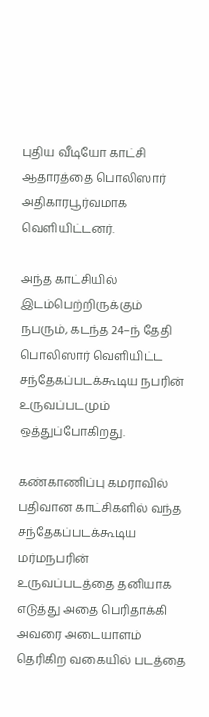புதிய வீடியோ காட்சி ஆதாரத்தை பொலிஸார் அதிகாரபூர்வமாக வெளியிட்டனர்.

அந்த காட்சியில் இடம்பெற்றிருக்கும் நபரும், கடந்த 24–ந் தேதி பொலிஸார் வெளியிட்ட சந்தேகப்படக்கூடிய நபரின் உருவப்படமும் ஒத்துப்போகிறது.

கண்காணிப்பு கமராவில் பதிவான காட்சிகளில் வந்த சந்தேகப்படக்கூடிய மர்மநபரின் உருவப்படத்தை தனியாக எடுத்து அதை பெரிதாக்கி அவரை அடையாளம் தெரிகிற வகையில் படத்தை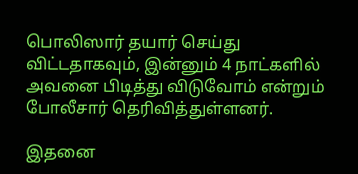பொலிஸார் தயார் செய்து விட்டதாகவும், இன்னும் 4 நாட்களில் அவனை பிடித்து விடுவோம் என்றும் போலீசார் தெரிவித்துள்ளனர்.

இதனை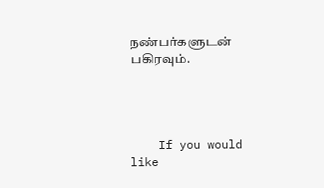நண்பர்களுடன் பகிரவும்.




    If you would like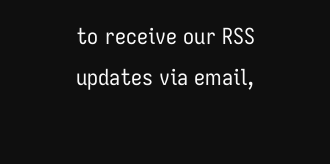to receive our RSS updates via email,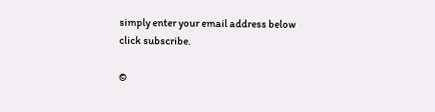simply enter your email address below click subscribe.

©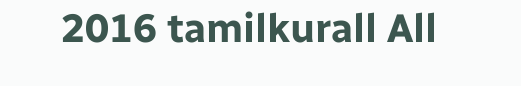2016 tamilkurall All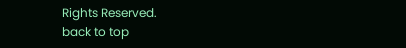Rights Reserved.
back to top